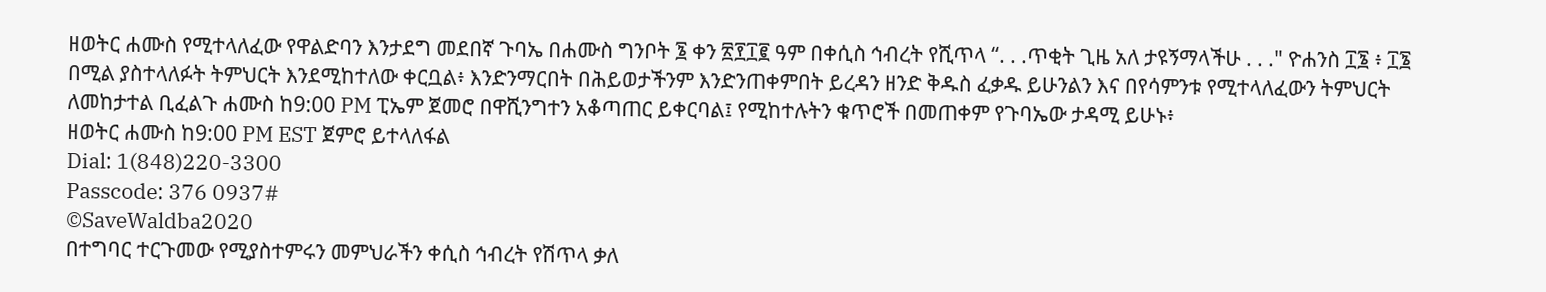ዘወትር ሐሙስ የሚተላለፈው የዋልድባን እንታደግ መደበኛ ጉባኤ በሐሙስ ግንቦት ፮ ቀን ፳፻፲፪ ዓም በቀሲስ ኅብረት የሺጥላ “. . .ጥቂት ጊዜ አለ ታዩኝማላችሁ . . ." ዮሐንስ ፲፮ ፥ ፲፮ በሚል ያስተላለፉት ትምህርት እንደሚከተለው ቀርቧል፥ እንድንማርበት በሕይወታችንም እንድንጠቀምበት ይረዳን ዘንድ ቅዱስ ፈቃዱ ይሁንልን እና በየሳምንቱ የሚተላለፈውን ትምህርት ለመከታተል ቢፈልጉ ሐሙስ ከ9:00 PM ፒኤም ጀመሮ በዋሺንግተን አቆጣጠር ይቀርባል፤ የሚከተሉትን ቁጥሮች በመጠቀም የጉባኤው ታዳሚ ይሁኑ፥
ዘወትር ሐሙስ ከ9:00 PM EST ጀምሮ ይተላለፋል
Dial: 1(848)220-3300
Passcode: 376 0937#
©SaveWaldba2020
በተግባር ተርጉመው የሚያስተምሩን መምህራችን ቀሲስ ኅብረት የሽጥላ ቃለ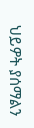ህይዎት ያሰማልን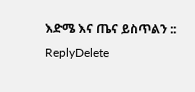እድሜ እና ጤና ይስጥልን ::
ReplyDelete